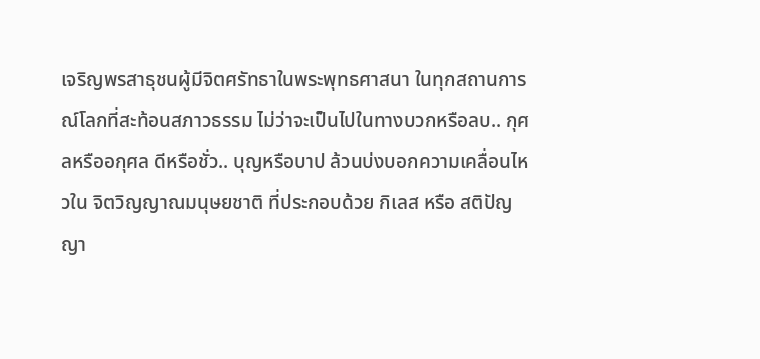เจริญพรสาธุชนผู้มีจิตศรัทธาในพระพุทธศาสนา ในทุกสถานการณ์โลกที่สะท้อนสภาวธรรม ไม่ว่าจะเป็นไปในทางบวกหรือลบ.. กุศลหรืออกุศล ดีหรือชั่ว.. บุญหรือบาป ล้วนบ่งบอกความเคลื่อนไหวใน จิตวิญญาณมนุษยชาติ ที่ประกอบด้วย กิเลส หรือ สติปัญญา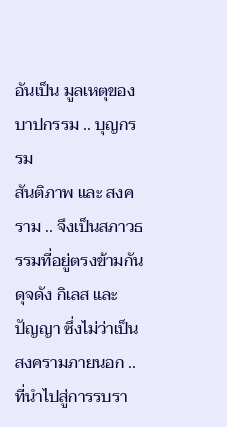อันเป็น มูลเหตุของบาปกรรม .. บุญกรรม
สันติภาพ และ สงคราม .. จึงเป็นสภาวธรรมที่อยู่ตรงข้ามกัน ดุจดัง กิเลส และ ปัญญา ซึ่งไม่ว่าเป็น สงครามภายนอก .. ที่นำไปสู่การรบรา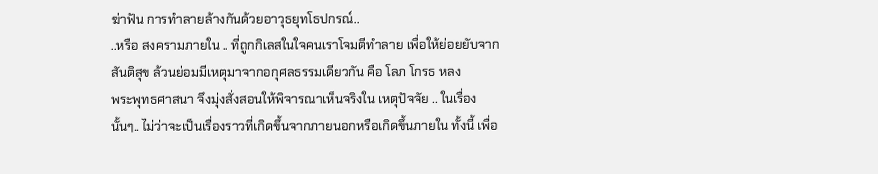ฆ่าฟัน การทำลายล้างกันด้วยอาวุธยุทโธปกรณ์..
..หรือ สงครามภายใน .. ที่ถูกกิเลสในใจคนเราโจมตีทำลาย เพื่อให้ย่อยยับจาก สันติสุข ล้วนย่อมมีเหตุมาจากอกุศลธรรมเดียวกัน คือ โลภ โกรธ หลง
พระพุทธศาสนา จึงมุ่งสั่งสอนให้พิจารณาเห็นจริงใน เหตุปัจจัย .. ในเรื่องนั้นๆ.. ไม่ว่าจะเป็นเรื่องราวที่เกิดขึ้นจากภายนอกหรือเกิดขึ้นภายใน ทั้งนี้ เพื่อ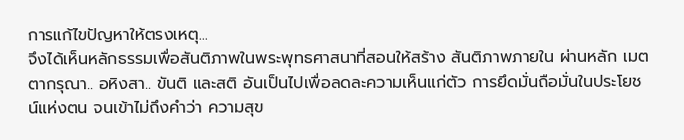การแก้ไขปัญหาให้ตรงเหตุ...
จึงได้เห็นหลักธรรมเพื่อสันติภาพในพระพุทธศาสนาที่สอนให้สร้าง สันติภาพภายใน ผ่านหลัก เมตตากรุณา.. อหิงสา.. ขันติ และสติ อันเป็นไปเพื่อลดละความเห็นแก่ตัว การยึดมั่นถือมั่นในประโยชน์แห่งตน จนเข้าไม่ถึงคำว่า ความสุข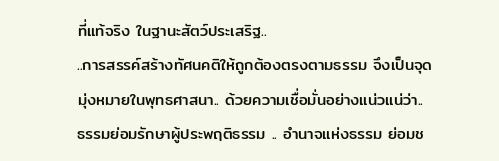ที่แท้จริง ในฐานะสัตว์ประเสริฐ..
..การสรรค์สร้างทัศนคติให้ถูกต้องตรงตามธรรม จึงเป็นจุดมุ่งหมายในพุทธศาสนา.. ด้วยความเชื่อมั่นอย่างแน่วแน่ว่า.. ธรรมย่อมรักษาผู้ประพฤติธรรม .. อำนาจแห่งธรรม ย่อมช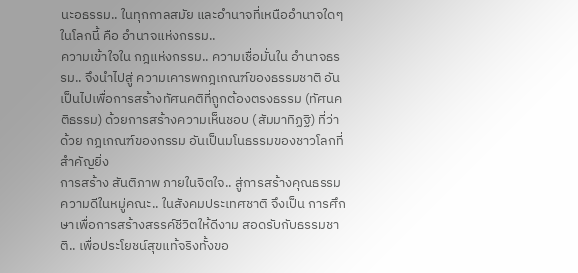นะอธรรม.. ในทุกกาลสมัย และอำนาจที่เหนืออำนาจใดๆ ในโลกนี้ คือ อำนาจแห่งกรรม..
ความเข้าใจใน กฎแห่งกรรม.. ความเชื่อมั่นใน อำนาจธรรม.. จึงนำไปสู่ ความเคารพกฎเกณฑ์ของธรรมชาติ อันเป็นไปเพื่อการสร้างทัศนคติที่ถูกต้องตรงธรรม (ทัศนคติธรรม) ด้วยการสร้างความเห็นชอบ (สัมมาทิฏฐิ) ที่ว่าด้วย กฎเกณฑ์ของกรรม อันเป็นมโนธรรมของชาวโลกที่สำคัญยิ่ง
การสร้าง สันติภาพ ภายในจิตใจ.. สู่การสร้างคุณธรรมความดีในหมู่คณะ.. ในสังคมประเทศชาติ จึงเป็น การศึกษาเพื่อการสร้างสรรค์ชีวิตให้ดีงาม สอดรับกับธรรมชาติ.. เพื่อประโยชน์สุขแท้จริงทั้งขอ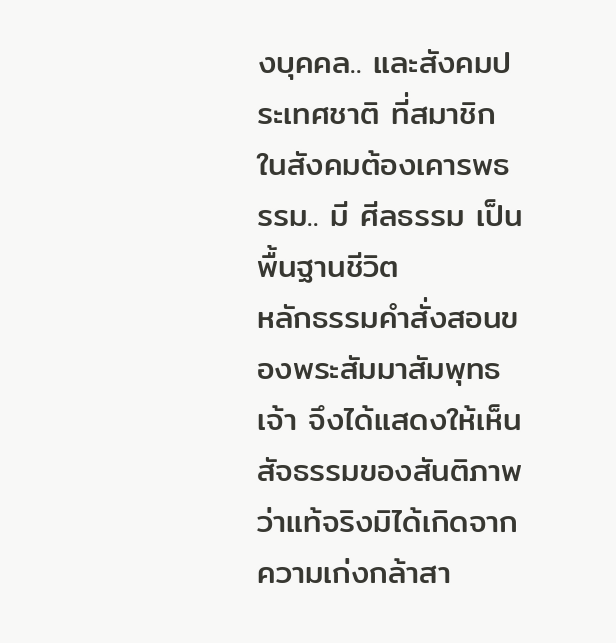งบุคคล.. และสังคมประเทศชาติ ที่สมาชิกในสังคมต้องเคารพธรรม.. มี ศีลธรรม เป็นพื้นฐานชีวิต
หลักธรรมคำสั่งสอนของพระสัมมาสัมพุทธเจ้า จึงได้แสดงให้เห็น สัจธรรมของสันติภาพ ว่าแท้จริงมิได้เกิดจากความเก่งกล้าสา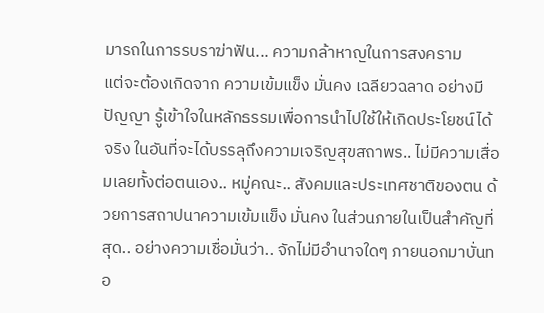มารถในการรบราฆ่าฟัน... ความกล้าหาญในการสงคราม
แต่จะต้องเกิดจาก ความเข้มแข็ง มั่นคง เฉลียวฉลาด อย่างมีปัญญา รู้เข้าใจในหลักธรรมเพื่อการนำไปใช้ให้เกิดประโยชน์ได้จริง ในอันที่จะได้บรรลุถึงความเจริญสุขสถาพร.. ไม่มีความเสื่อมเลยทั้งต่อตนเอง.. หมู่คณะ.. สังคมและประเทศชาติของตน ด้วยการสถาปนาความเข้มแข็ง มั่นคง ในส่วนภายในเป็นสำคัญที่สุด.. อย่างความเชื่อมั่นว่า.. จักไม่มีอำนาจใดๆ ภายนอกมาบั่นทอ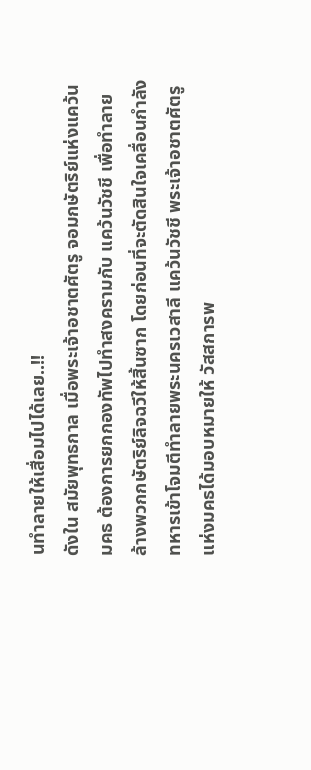นทำลายให้เสื่อมไปได้เลย..!!
ดังใน สมัยพุทธกาล เมื่อพระเจ้าอชาตศัตรู จอมกษัตริย์แห่งแคว้นมคธ ต้องการยกกองทัพไปทำสงครามกับ แคว้นวัชชี เพื่อทำลายล้างพวกกษัตริย์ลิจฉวีให้สิ้นซาก โดยก่อนที่จะตัดสินใจเคลื่อนกำลังทหารเข้าโจมตีทำลายพระนครเวสาลี แคว้นวัชชี พระเจ้าอชาตศัตรูแห่งมคธได้มอบหมายให้ วัสสการพ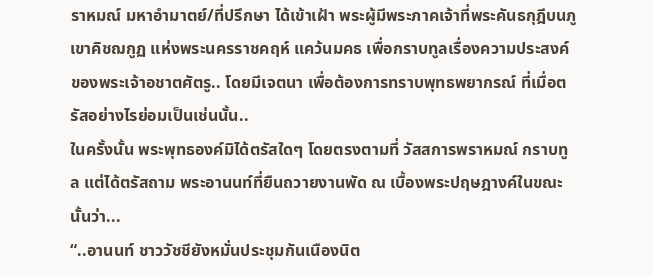ราหมณ์ มหาอำมาตย์/ที่ปรึกษา ได้เข้าเฝ้า พระผู้มีพระภาคเจ้าที่พระคันธกุฎีบนภูเขาคิชฌกูฏ แห่งพระนครราชคฤห์ แคว้นมคธ เพื่อกราบทูลเรื่องความประสงค์ของพระเจ้าอชาตศัตรู.. โดยมีเจตนา เพื่อต้องการทราบพุทธพยากรณ์ ที่เมื่อตรัสอย่างไรย่อมเป็นเช่นนั้น..
ในครั้งนั้น พระพุทธองค์มิได้ตรัสใดๆ โดยตรงตามที่ วัสสการพราหมณ์ กราบทูล แต่ได้ตรัสถาม พระอานนท์ที่ยืนถวายงานพัด ณ เบื้องพระปฤษฎางค์ในขณะนั้นว่า...
“..อานนท์ ชาววัชชียังหมั่นประชุมกันเนืองนิต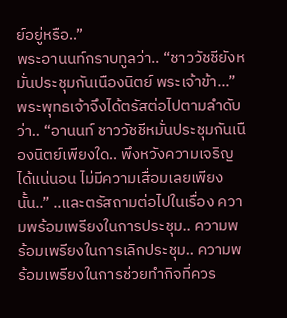ย์อยู่หรือ..”
พระอานนท์กราบทูลว่า.. “ชาววัชชียังหมั่นประชุมกันเนืองนิตย์ พระเจ้าข้า...”
พระพุทธเจ้าจึงได้ตรัสต่อไปตามลำดับว่า.. “อานนท์ ชาววัชชีหมั่นประชุมกันเนืองนิตย์เพียงใด.. พึงหวังความเจริญได้แน่นอน ไม่มีความเสื่อมเลยเพียงนั้น..” ..และตรัสถามต่อไปในเรื่อง ความพร้อมเพรียงในการประชุม.. ความพร้อมเพรียงในการเลิกประชุม.. ความพร้อมเพรียงในการช่วยทำกิจที่ควร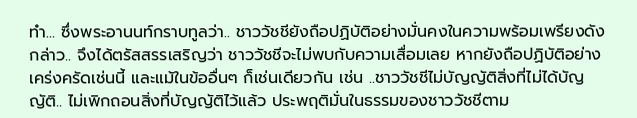ทำ... ซึ่งพระอานนท์กราบทูลว่า.. ชาววัชชียังถือปฏิบัติอย่างมั่นคงในความพร้อมเพรียงดังกล่าว.. จึงได้ตรัสสรรเสริญว่า ชาววัชชีจะไม่พบกับความเสื่อมเลย หากยังถือปฏิบัติอย่างเคร่งครัดเช่นนี้ และแม้ในข้ออื่นๆ ก็เช่นเดียวกัน เช่น ..ชาววัชชีไม่บัญญัติสิ่งที่ไม่ได้บัญญัติ.. ไม่เพิกถอนสิ่งที่บัญญัติไว้แล้ว ประพฤติมั่นในธรรมของชาววัชชีตาม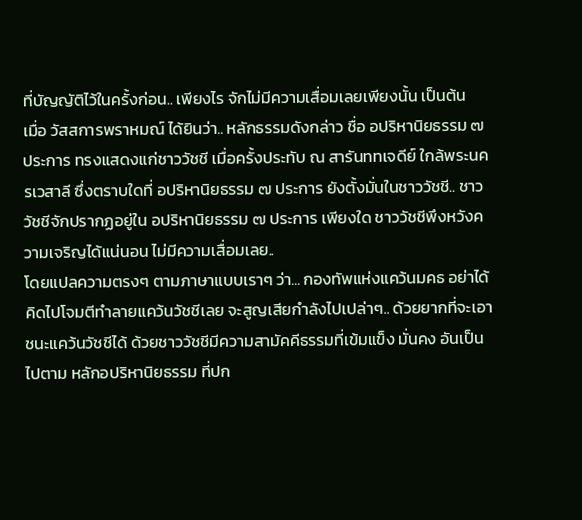ที่บัญญัติไว้ในครั้งก่อน.. เพียงไร จักไม่มีความเสื่อมเลยเพียงนั้น เป็นต้น
เมื่อ วัสสการพราหมณ์ ได้ยินว่า.. หลักธรรมดังกล่าว ชื่อ อปริหานิยธรรม ๗ ประการ ทรงแสดงแก่ชาววัชชี เมื่อครั้งประทับ ณ สารันททเจดีย์ ใกล้พระนครเวสาลี ซึ่งตราบใดที่ อปริหานิยธรรม ๗ ประการ ยังตั้งมั่นในชาววัชชี.. ชาววัชชีจักปรากฏอยู่ใน อปริหานิยธรรม ๗ ประการ เพียงใด ชาววัชชีพึงหวังความเจริญได้แน่นอน ไม่มีความเสื่อมเลย..
โดยแปลความตรงๆ ตามภาษาแบบเราๆ ว่า... กองทัพแห่งแคว้นมคธ อย่าได้คิดไปโจมตีทำลายแคว้นวัชชีเลย จะสูญเสียกำลังไปเปล่าๆ.. ด้วยยากที่จะเอาชนะแคว้นวัชชีได้ ด้วยชาววัชชีมีความสามัคคีธรรมที่เข้มแข็ง มั่นคง อันเป็นไปตาม หลักอปริหานิยธรรม ที่ปก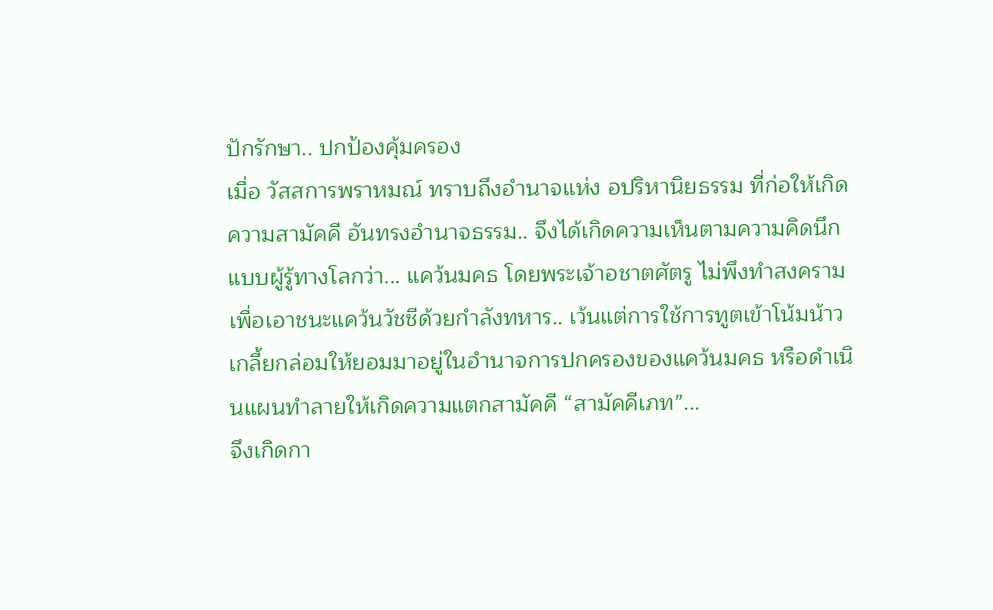ปักรักษา.. ปกป้องคุ้มครอง
เมื่อ วัสสการพราหมณ์ ทราบถึงอำนาจแห่ง อปริหานิยธรรม ที่ก่อให้เกิด ความสามัคคี อันทรงอำนาจธรรม.. จึงได้เกิดความเห็นตามความคิดนึกแบบผู้รู้ทางโลกว่า... แคว้นมคธ โดยพระเจ้าอชาตศัตรู ไม่พึงทำสงครามเพื่อเอาชนะแคว้นวัชชีด้วยกำลังทหาร.. เว้นแต่การใช้การทูตเข้าโน้มน้าวเกลี้ยกล่อมให้ยอมมาอยู่ในอำนาจการปกครองของแคว้นมคธ หรือดำเนินแผนทำลายให้เกิดความแตกสามัคคี “สามัคคีเภท”...
จึงเกิดกา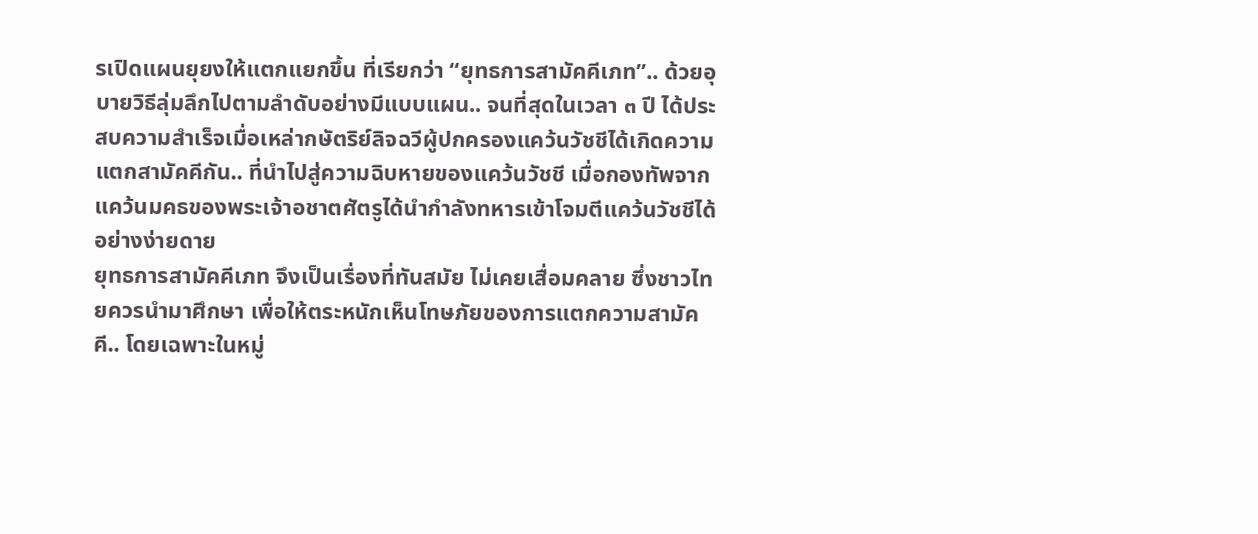รเปิดแผนยุยงให้แตกแยกขึ้น ที่เรียกว่า “ยุทธการสามัคคีเภท”.. ด้วยอุบายวิธีลุ่มลึกไปตามลำดับอย่างมีแบบแผน.. จนที่สุดในเวลา ๓ ปี ได้ประสบความสำเร็จเมื่อเหล่ากษัตริย์ลิจฉวีผู้ปกครองแคว้นวัชชีได้เกิดความแตกสามัคคีกัน.. ที่นำไปสู่ความฉิบหายของแคว้นวัชชี เมื่อกองทัพจากแคว้นมคธของพระเจ้าอชาตศัตรูได้นำกำลังทหารเข้าโจมตีแคว้นวัชชีได้อย่างง่ายดาย
ยุทธการสามัคคีเภท จึงเป็นเรื่องที่ทันสมัย ไม่เคยเสื่อมคลาย ซึ่งชาวไทยควรนำมาศึกษา เพื่อให้ตระหนักเห็นโทษภัยของการแตกความสามัคคี.. โดยเฉพาะในหมู่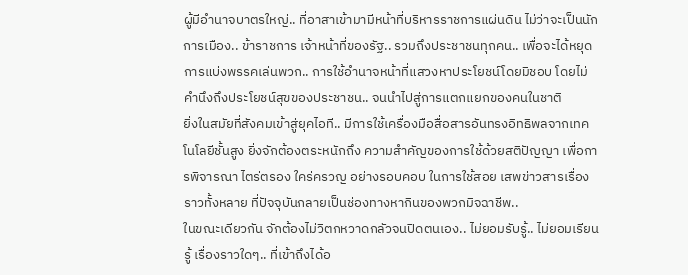ผู้มีอำนาจบาตรใหญ่.. ที่อาสาเข้ามามีหน้าที่บริหารราชการแผ่นดิน ไม่ว่าจะเป็นนักการเมือง.. ข้าราชการ เจ้าหน้าที่ของรัฐ.. รวมถึงประชาชนทุกคน.. เพื่อจะได้หยุดการแบ่งพรรคเล่นพวก.. การใช้อำนาจหน้าที่แสวงหาประโยชน์โดยมิชอบ โดยไม่คำนึงถึงประโยชน์สุขของประชาชน.. จนนำไปสู่การแตกแยกของคนในชาติ
ยิ่งในสมัยที่สังคมเข้าสู่ยุคไอที.. มีการใช้เครื่องมือสื่อสารอันทรงอิทธิพลจากเทคโนโลยีชั้นสูง ยิ่งจักต้องตระหนักถึง ความสำคัญของการใช้ด้วยสติปัญญา เพื่อการพิจารณา ไตร่ตรอง ใคร่ครวญ อย่างรอบคอบ ในการใช้สอย เสพข่าวสารเรื่องราวทั้งหลาย ที่ปัจจุบันกลายเป็นช่องทางหากินของพวกมิจฉาชีพ..
ในขณะเดียวกัน จักต้องไม่วิตกหวาดกลัวจนปิดตนเอง.. ไม่ยอมรับรู้.. ไม่ยอมเรียนรู้ เรื่องราวใดๆ.. ที่เข้าถึงได้อ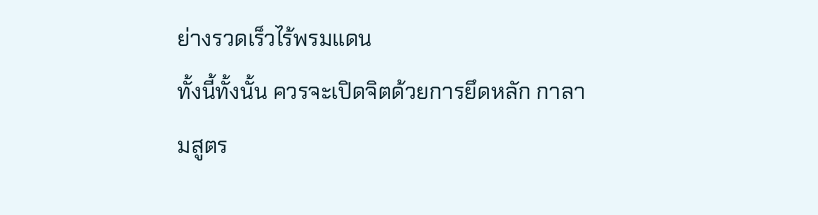ย่างรวดเร็วไร้พรมแดน
ทั้งนี้ทั้งนั้น ควรจะเปิดจิตด้วยการยึดหลัก กาลามสูตร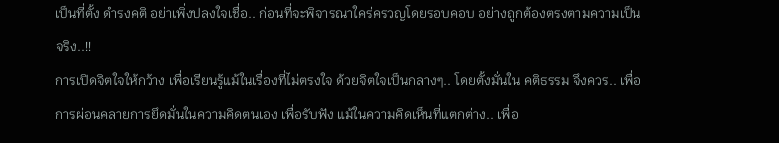เป็นที่ตั้ง ดำรงคติ อย่าเพิ่งปลงใจเชื่อ.. ก่อนที่จะพิจารณาใคร่ครวญโดยรอบคอบ อย่างถูกต้องตรงตามความเป็นจริง..!!
การเปิดจิตใจให้กว้าง เพื่อเรียนรู้แม้ในเรื่องที่ไม่ตรงใจ ด้วยจิตใจเป็นกลางๆ.. โดยตั้งมั่นใน คติธรรม จึงควร.. เพื่อการผ่อนคลายการยึดมั่นในความคิดตนเอง เพื่อรับฟัง แม้ในความคิดเห็นที่แตกต่าง.. เพื่อ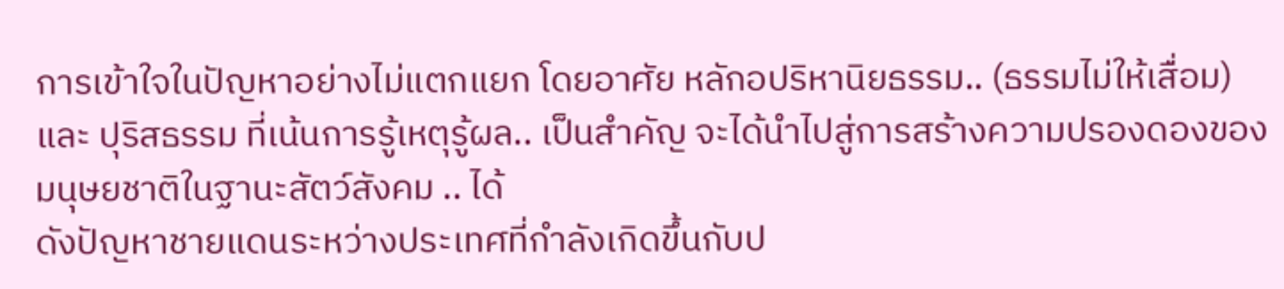การเข้าใจในปัญหาอย่างไม่แตกแยก โดยอาศัย หลักอปริหานิยธรรม.. (ธรรมไม่ให้เสื่อม) และ ปุริสธรรม ที่เน้นการรู้เหตุรู้ผล.. เป็นสำคัญ จะได้นำไปสู่การสร้างความปรองดองของมนุษยชาติในฐานะสัตว์สังคม .. ได้
ดังปัญหาชายแดนระหว่างประเทศที่กำลังเกิดขึ้นกับป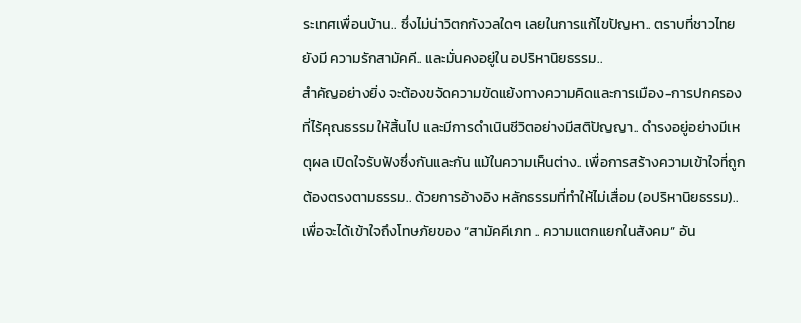ระเทศเพื่อนบ้าน.. ซึ่งไม่น่าวิตกกังวลใดๆ เลยในการแก้ไขปัญหา.. ตราบที่ชาวไทยยังมี ความรักสามัคคี.. และมั่นคงอยู่ใน อปริหานิยธรรม..
สำคัญอย่างยิ่ง จะต้องขจัดความขัดแย้งทางความคิดและการเมือง-การปกครองที่ไร้คุณธรรม ให้สิ้นไป และมีการดำเนินชีวิตอย่างมีสติปัญญา.. ดำรงอยู่อย่างมีเหตุผล เปิดใจรับฟังซึ่งกันและกัน แม้ในความเห็นต่าง.. เพื่อการสร้างความเข้าใจที่ถูกต้องตรงตามธรรม.. ด้วยการอ้างอิง หลักธรรมที่ทำให้ไม่เสื่อม (อปริหานิยธรรม).. เพื่อจะได้เข้าใจถึงโทษภัยของ “สามัคคีเภท .. ความแตกแยกในสังคม” อัน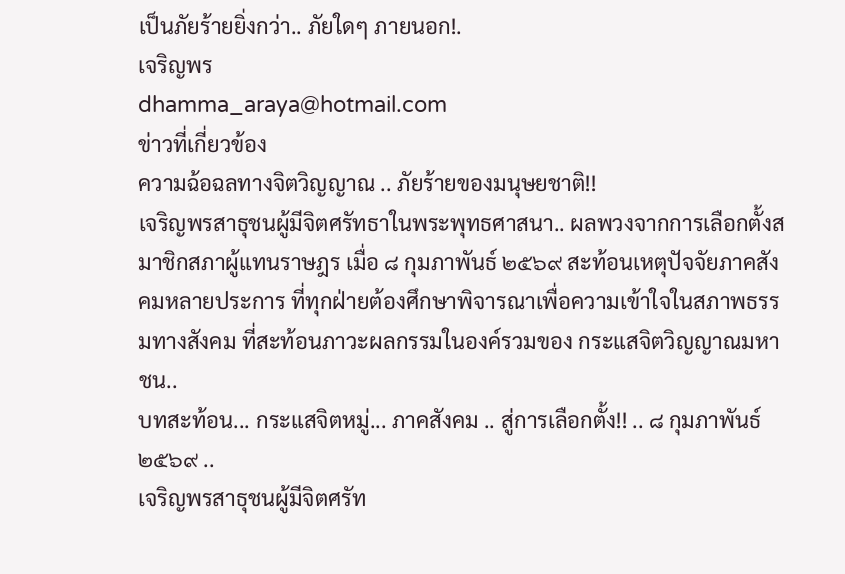เป็นภัยร้ายยิ่งกว่า.. ภัยใดๆ ภายนอก!.
เจริญพร
dhamma_araya@hotmail.com
ข่าวที่เกี่ยวข้อง
ความฉ้อฉลทางจิตวิญญาณ .. ภัยร้ายของมนุษยชาติ!!
เจริญพรสาธุชนผู้มีจิตศรัทธาในพระพุทธศาสนา.. ผลพวงจากการเลือกตั้งสมาชิกสภาผู้แทนราษฎร เมื่อ ๘ กุมภาพันธ์ ๒๕๖๙ สะท้อนเหตุปัจจัยภาคสังคมหลายประการ ที่ทุกฝ่ายต้องศึกษาพิจารณาเพื่อความเข้าใจในสภาพธรรมทางสังคม ที่สะท้อนภาวะผลกรรมในองค์รวมของ กระแสจิตวิญญาณมหาชน..
บทสะท้อน... กระแสจิตหมู่... ภาคสังคม .. สู่การเลือกตั้ง!! .. ๘ กุมภาพันธ์ ๒๕๖๙ ..
เจริญพรสาธุชนผู้มีจิตศรัท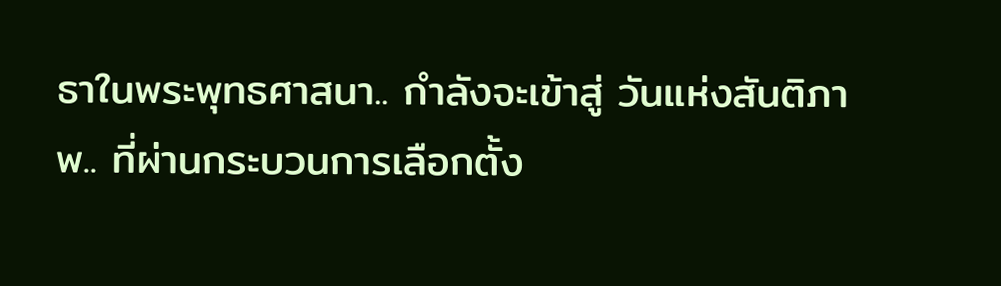ธาในพระพุทธศาสนา.. กำลังจะเข้าสู่ วันแห่งสันติภาพ.. ที่ผ่านกระบวนการเลือกตั้ง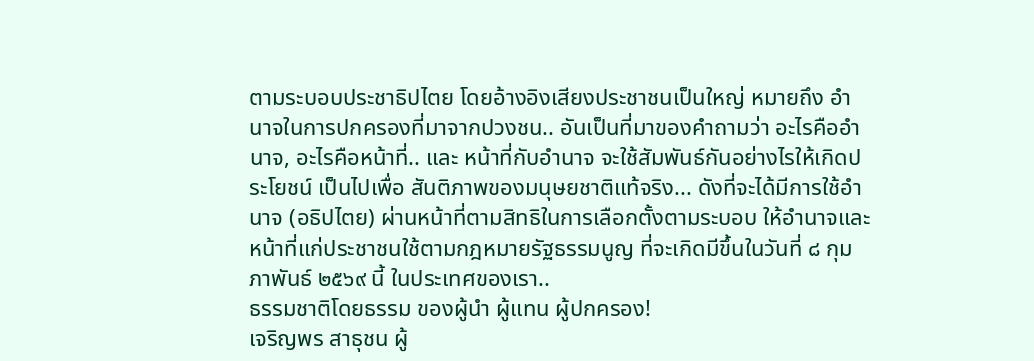ตามระบอบประชาธิปไตย โดยอ้างอิงเสียงประชาชนเป็นใหญ่ หมายถึง อำนาจในการปกครองที่มาจากปวงชน.. อันเป็นที่มาของคำถามว่า อะไรคืออำนาจ, อะไรคือหน้าที่.. และ หน้าที่กับอำนาจ จะใช้สัมพันธ์กันอย่างไรให้เกิดประโยชน์ เป็นไปเพื่อ สันติภาพของมนุษยชาติแท้จริง... ดังที่จะได้มีการใช้อำนาจ (อธิปไตย) ผ่านหน้าที่ตามสิทธิในการเลือกตั้งตามระบอบ ให้อำนาจและหน้าที่แก่ประชาชนใช้ตามกฎหมายรัฐธรรมนูญ ที่จะเกิดมีขึ้นในวันที่ ๘ กุมภาพันธ์ ๒๕๖๙ นี้ ในประเทศของเรา..
ธรรมชาติโดยธรรม ของผู้นำ ผู้แทน ผู้ปกครอง!
เจริญพร สาธุชน ผู้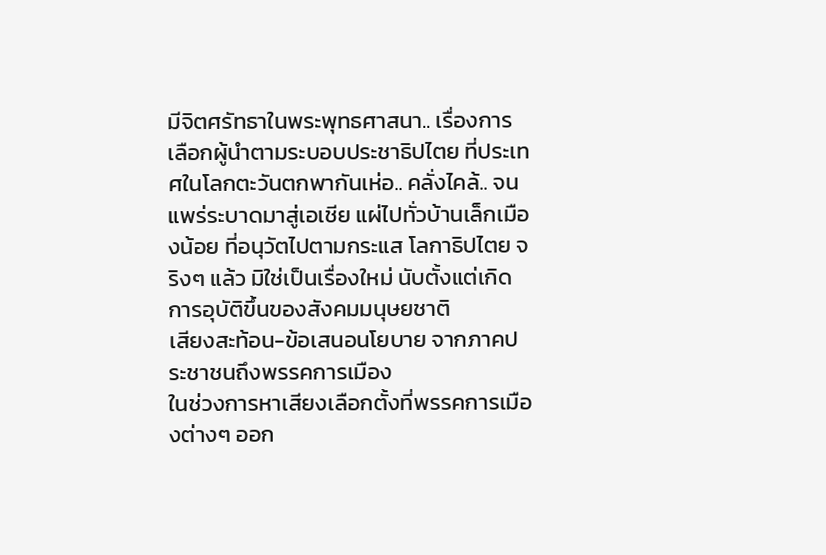มีจิตศรัทธาในพระพุทธศาสนา.. เรื่องการเลือกผู้นำตามระบอบประชาธิปไตย ที่ประเทศในโลกตะวันตกพากันเห่อ.. คลั่งไคล้.. จนแพร่ระบาดมาสู่เอเชีย แผ่ไปทั่วบ้านเล็กเมืองน้อย ที่อนุวัตไปตามกระแส โลกาธิปไตย จริงๆ แล้ว มิใช่เป็นเรื่องใหม่ นับตั้งแต่เกิดการอุบัติขึ้นของสังคมมนุษยชาติ
เสียงสะท้อน-ข้อเสนอนโยบาย จากภาคประชาชนถึงพรรคการเมือง
ในช่วงการหาเสียงเลือกตั้งที่พรรคการเมืองต่างๆ ออก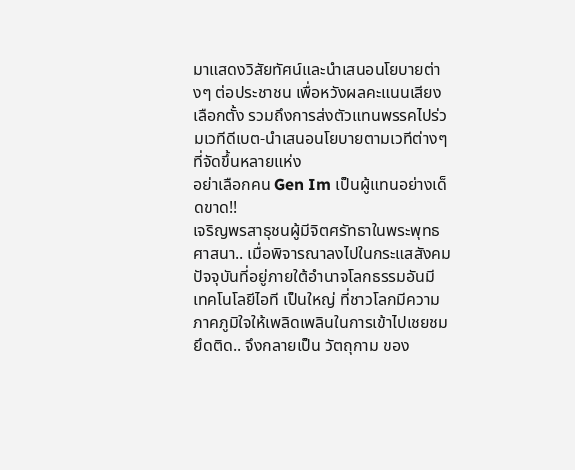มาแสดงวิสัยทัศน์และนำเสนอนโยบายต่างๆ ต่อประชาชน เพื่อหวังผลคะแนนเสียงเลือกตั้ง รวมถึงการส่งตัวแทนพรรคไปร่วมเวทีดีเบต-นำเสนอนโยบายตามเวทีต่างๆ ที่จัดขึ้นหลายแห่ง
อย่าเลือกคน Gen Im เป็นผู้แทนอย่างเด็ดขาด!!
เจริญพรสาธุชนผู้มีจิตศรัทธาในพระพุทธศาสนา.. เมื่อพิจารณาลงไปในกระแสสังคมปัจจุบันที่อยู่ภายใต้อำนาจโลกธรรมอันมี เทคโนโลยีไอที เป็นใหญ่ ที่ชาวโลกมีความภาคภูมิใจให้เพลิดเพลินในการเข้าไปเชยชมยึดติด.. จึงกลายเป็น วัตถุกาม ของ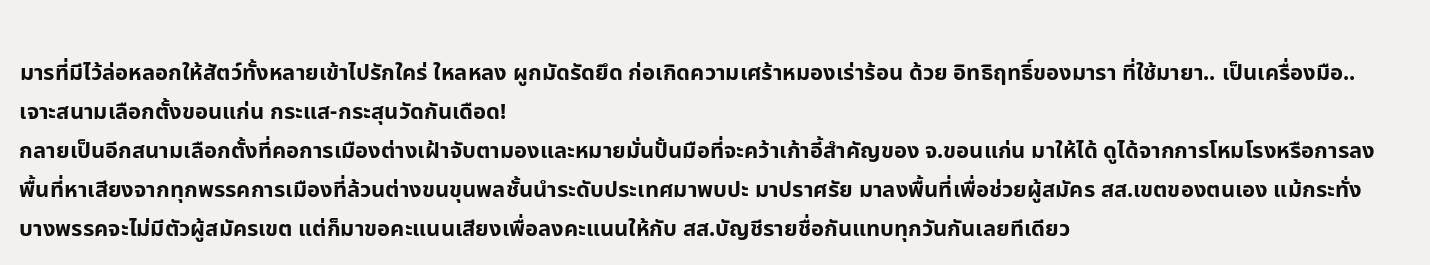มารที่มีไว้ล่อหลอกให้สัตว์ทั้งหลายเข้าไปรักใคร่ ใหลหลง ผูกมัดรัดยึด ก่อเกิดความเศร้าหมองเร่าร้อน ด้วย อิทธิฤทธิ์ของมารา ที่ใช้มายา.. เป็นเครื่องมือ..
เจาะสนามเลือกตั้งขอนแก่น กระแส-กระสุนวัดกันเดือด!
กลายเป็นอีกสนามเลือกตั้งที่คอการเมืองต่างเฝ้าจับตามองและหมายมั่นปั้นมือที่จะคว้าเก้าอี้สำคัญของ จ.ขอนแก่น มาให้ได้ ดูได้จากการโหมโรงหรือการลงพื้นที่หาเสียงจากทุกพรรคการเมืองที่ล้วนต่างขนขุนพลชั้นนำระดับประเทศมาพบปะ มาปราศรัย มาลงพื้นที่เพื่อช่วยผู้สมัคร สส.เขตของตนเอง แม้กระทั่งบางพรรคจะไม่มีตัวผู้สมัครเขต แต่ก็มาขอคะแนนเสียงเพื่อลงคะแนนให้กับ สส.บัญชีรายชื่อกันแทบทุกวันกันเลยทีเดียว